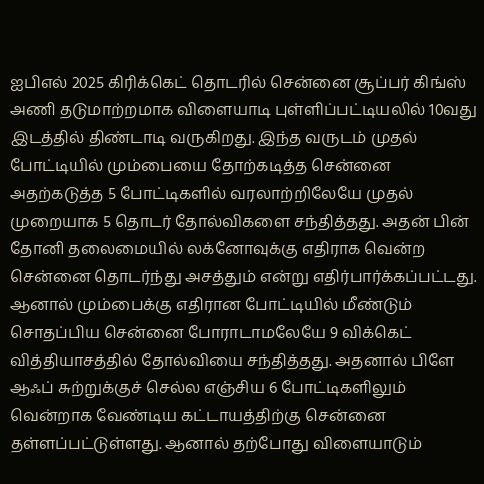ஐபிஎல் 2025 கிரிக்கெட் தொடரில் சென்னை சூப்பர் கிங்ஸ் அணி தடுமாற்றமாக விளையாடி புள்ளிப்பட்டியலில் 10வது இடத்தில் திண்டாடி வருகிறது. இந்த வருடம் முதல் போட்டியில் மும்பையை தோற்கடித்த சென்னை அதற்கடுத்த 5 போட்டிகளில் வரலாற்றிலேயே முதல் முறையாக 5 தொடர் தோல்விகளை சந்தித்தது. அதன் பின் தோனி தலைமையில் லக்னோவுக்கு எதிராக வென்ற சென்னை தொடர்ந்து அசத்தும் என்று எதிர்பார்க்கப்பட்டது.
ஆனால் மும்பைக்கு எதிரான போட்டியில் மீண்டும் சொதப்பிய சென்னை போராடாமலேயே 9 விக்கெட் வித்தியாசத்தில் தோல்வியை சந்தித்தது. அதனால் பிளே ஆஃப் சுற்றுக்குச் செல்ல எஞ்சிய 6 போட்டிகளிலும் வென்றாக வேண்டிய கட்டாயத்திற்கு சென்னை தள்ளப்பட்டுள்ளது. ஆனால் தற்போது விளையாடும்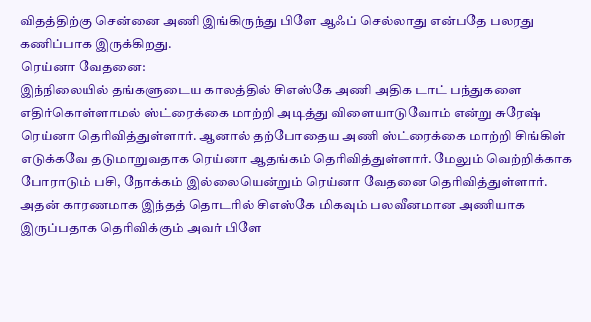விதத்திற்கு சென்னை அணி இங்கிருந்து பிளே ஆஃப் செல்லாது என்பதே பலரது கணிப்பாக இருக்கிறது.
ரெய்னா வேதனை:
இந்நிலையில் தங்களுடைய காலத்தில் சிஎஸ்கே அணி அதிக டாட் பந்துகளை எதிர்கொள்ளாமல் ஸ்ட்ரைக்கை மாற்றி அடித்து விளையாடுவோம் என்று சுரேஷ் ரெய்னா தெரிவித்துள்ளார். ஆனால் தற்போதைய அணி ஸ்ட்ரைக்கை மாற்றி சிங்கிள் எடுக்கவே தடுமாறுவதாக ரெய்னா ஆதங்கம் தெரிவித்துள்ளார். மேலும் வெற்றிக்காக போராடும் பசி, நோக்கம் இல்லையென்றும் ரெய்னா வேதனை தெரிவித்துள்ளார்.
அதன் காரணமாக இந்தத் தொடரில் சிஎஸ்கே மிகவும் பலவீனமான அணியாக இருப்பதாக தெரிவிக்கும் அவர் பிளே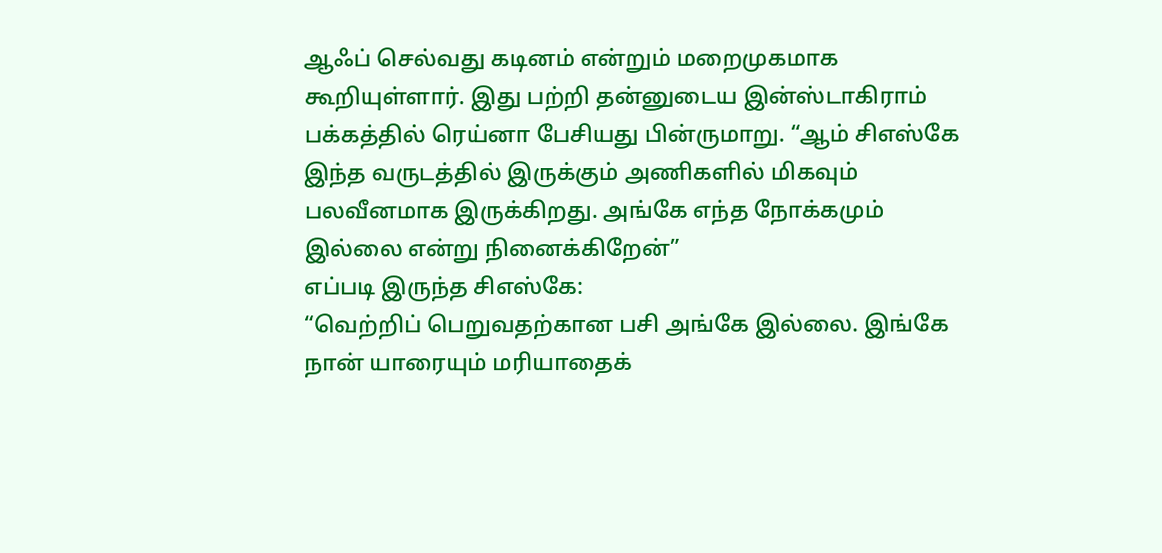ஆஃப் செல்வது கடினம் என்றும் மறைமுகமாக கூறியுள்ளார். இது பற்றி தன்னுடைய இன்ஸ்டாகிராம் பக்கத்தில் ரெய்னா பேசியது பின்ருமாறு. “ஆம் சிஎஸ்கே இந்த வருடத்தில் இருக்கும் அணிகளில் மிகவும் பலவீனமாக இருக்கிறது. அங்கே எந்த நோக்கமும் இல்லை என்று நினைக்கிறேன்”
எப்படி இருந்த சிஎஸ்கே:
“வெற்றிப் பெறுவதற்கான பசி அங்கே இல்லை. இங்கே நான் யாரையும் மரியாதைக்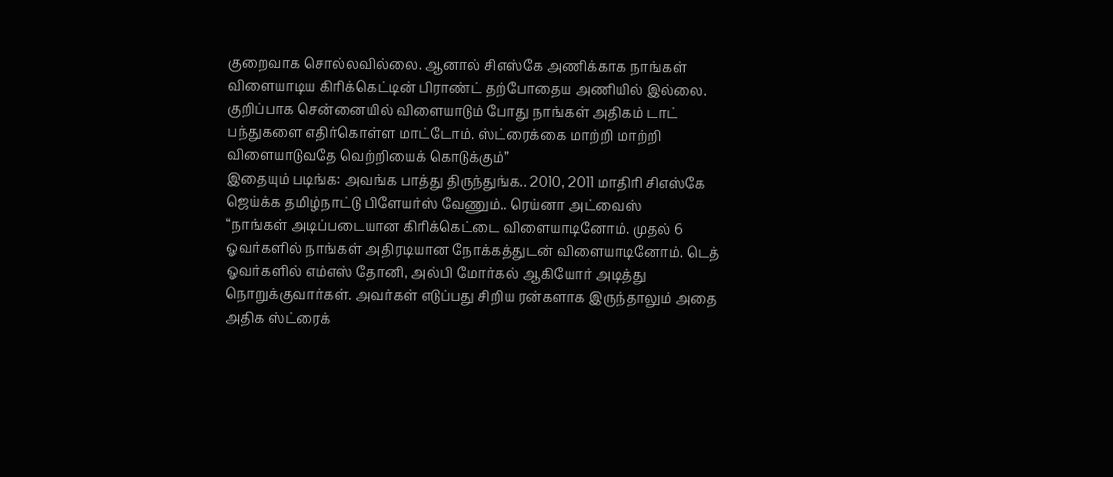குறைவாக சொல்லவில்லை. ஆனால் சிஎஸ்கே அணிக்காக நாங்கள் விளையாடிய கிரிக்கெட்டின் பிராண்ட் தற்போதைய அணியில் இல்லை. குறிப்பாக சென்னையில் விளையாடும் போது நாங்கள் அதிகம் டாட் பந்துகளை எதிர்கொள்ள மாட்டோம். ஸ்ட்ரைக்கை மாற்றி மாற்றி விளையாடுவதே வெற்றியைக் கொடுக்கும்”
இதையும் படிங்க: அவங்க பாத்து திருந்துங்க.. 2010, 2011 மாதிரி சிஎஸ்கே ஜெய்க்க தமிழ்நாட்டு பிளேயர்ஸ் வேணும்.. ரெய்னா அட்வைஸ்
“நாங்கள் அடிப்படையான கிரிக்கெட்டை விளையாடினோம். முதல் 6 ஓவர்களில் நாங்கள் அதிரடியான நோக்கத்துடன் விளையாடினோம். டெத் ஓவர்களில் எம்எஸ் தோனி, அல்பி மோர்கல் ஆகியோர் அடித்து நொறுக்குவார்கள். அவர்கள் எடுப்பது சிறிய ரன்களாக இருந்தாலும் அதை அதிக ஸ்ட்ரைக்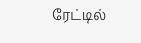ரேட்டில்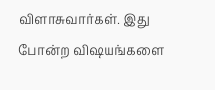விளாசுவார்கள். இது போன்ற விஷயங்களை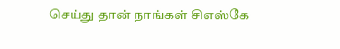செய்து தான் நாங்கள் சிஎஸ்கே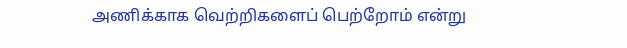அணிக்காக வெற்றிகளைப் பெற்றோம் என்று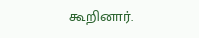கூறினார்.